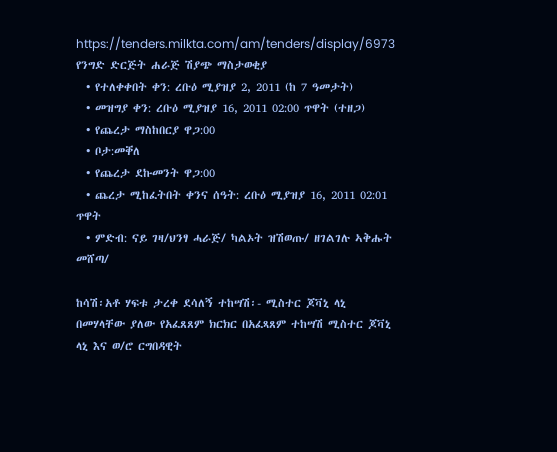https://tenders.milkta.com/am/tenders/display/6973
የንግድ ድርጅት ሐራጅ ሽያጭ ማስታወቂያ
  • የተለቀቀበት ቀን: ረቡዕ ሚያዝያ 2, 2011 (ከ 7 ዓመታት)
  • መዝግያ ቀን: ረቡዕ ሚያዝያ 16, 2011 02:00 ጥዋት (ተዘጋ)
  • የጨረታ ማስከበርያ ዋጋ:00
  • ቦታ:መቐለ
  • የጨረታ ደኩመንት ዋጋ:00
  • ጨረታ ሚከፈትበት ቀንና ሰዓት: ረቡዕ ሚያዝያ 16, 2011 02:01 ጥዋት
  • ምድብ: ናይ ገዛ/ህንፃ ሓራጅ/ ካልኦት ዝሽወጡ/ ዘገልገሉ ኣቅሑት መሸጣ/

ከሳሽ፡አቶ ሃፍቱ ታረቀ ደሳለኝ ተከሣሽ፡- ሚስተር ጆቫኒ ላኒ በመሃላቸው ያለው የአፈጸጸም ክርክር በአፈጻጸም ተከሣሽ ሚስተር ጆቫኒ ላኒ እና ወ/ሮ ርግበዳዊት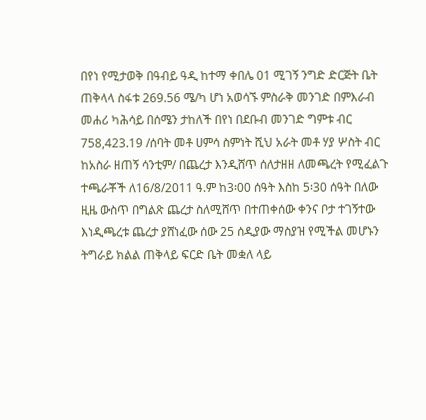በየነ የሚታወቅ በዓብይ ዓዲ ከተማ ቀበሌ 01 ሚገኝ ንግድ ድርጅት ቤት ጠቅላላ ስፋቱ 269.56 ሜ/ካ ሆነ አወሳኙ ምስራቅ መንገድ በምእራብ መሐሪ ካሕሳይ በሰሜን ታከለች በየነ በደቡብ መንገድ ግምቱ ብር 758,423.19 /ሰባት መቶ ሀምሳ ስምነት ሺህ አራት መቶ ሃያ ሦስት ብር ከአስራ ዘጠኝ ሳንቲም/ በጨረታ እንዲሸጥ ሰለታዘዘ ለመጫረት የሚፈልጉ ተጫራቾች ለ16/8/2011 ዓ.ም ከ3፡00 ሰዓት እስከ 5፡30 ሰዓት በለው ዚዜ ውስጥ በግልጽ ጨረታ ስለሚሸጥ በተጠቀሰው ቀንና ቦታ ተገኝተው እነዲጫረቱ ጨረታ ያሸነፈው ሰው 25 ሰዲያው ማስያዝ የሚችል መሆኑን ትግራይ ክልል ጠቅላይ ፍርድ ቤት መቋለ ላይ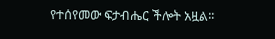የተሰየመው ፍታብሔር ችሎት አዟል፡፡